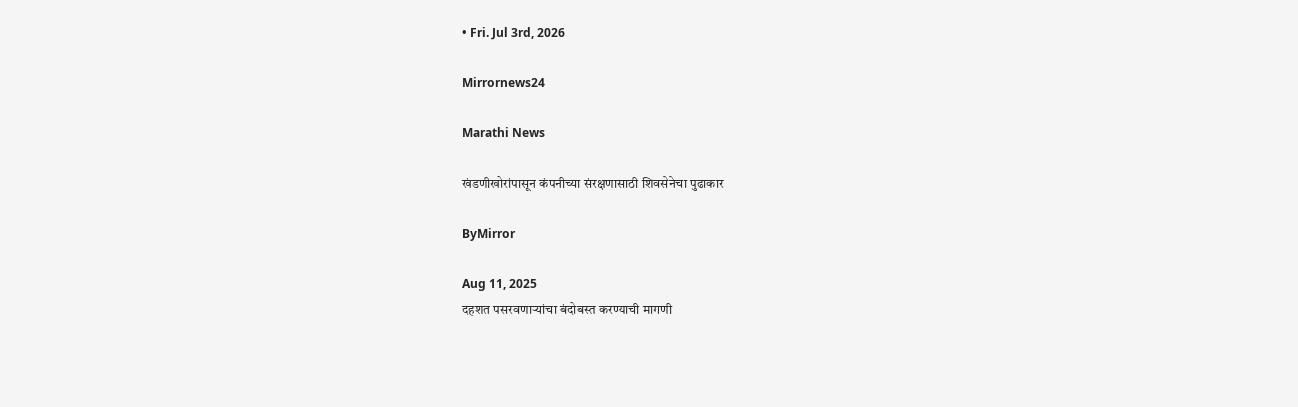• Fri. Jul 3rd, 2026

Mirrornews24

Marathi News

खंडणीखोरांपासून कंपनीच्या संरक्षणासाठी शिवसेनेचा पुढाकार

ByMirror

Aug 11, 2025
दहशत पसरवणाऱ्यांचा बंदोबस्त करण्याची मागणी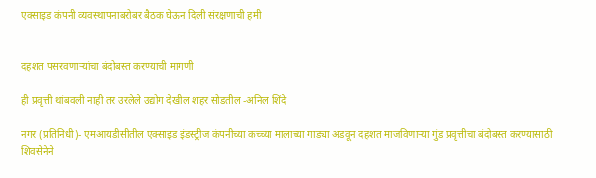एक्साइड कंपनी व्यवस्थापनाबरोबर बैठक घेऊन दिली संरक्षणाची हमी


दहशत पसरवणाऱ्यांचा बंदोबस्त करण्याची मागणी

ही प्रवृत्ती थांबवली नाही तर उरलेले उद्योग देखील शहर सोडतील -अनिल शिंदे

नगर (प्रतिनिधी)- एमआयडीसीतील एक्साइड इंडस्ट्रीज कंपनीच्या कच्च्या मालाच्या गाड्या अडवून दहशत माजविणाऱ्या गुंड प्रवृत्तीचा बंदोबस्त करण्यासाठी शिवसेनेने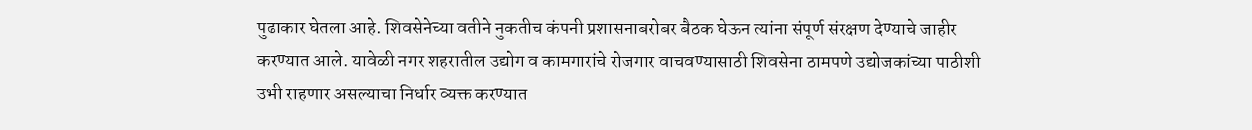पुढाकार घेतला आहे. शिवसेनेच्या वतीने नुकतीच कंपनी प्रशासनाबरोबर बैठक घेऊन त्यांना संपूर्ण संरक्षण देण्याचे जाहीर करण्यात आले. यावेळी नगर शहरातील उद्योग व कामगारांचे रोजगार वाचवण्यासाठी शिवसेना ठामपणे उद्योजकांच्या पाठीशी उभी राहणार असल्याचा निर्धार व्यक्त करण्यात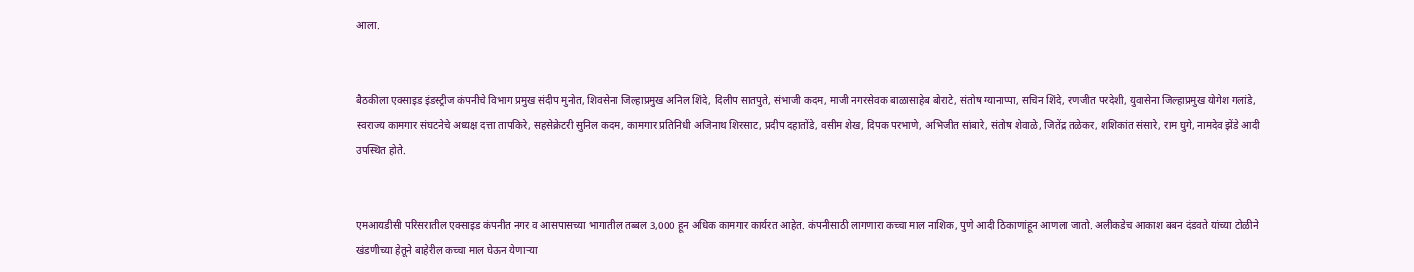आला.


बैठकीला एक्साइड इंडस्ट्रीज कंपनीचे विभाग प्रमुख संदीप मुनोत, शिवसेना जिल्हाप्रमुख अनिल शिंदे, दिलीप सातपुते, संभाजी कदम, माजी नगरसेवक बाळासाहेब बोराटे, संतोष ग्यानाप्पा, सचिन शिंदे, रणजीत परदेशी, युवासेना जिल्हाप्रमुख योगेश गलांडे, स्वराज्य कामगार संघटनेचे अध्यक्ष दत्ता तापकिरे, सहसेक्रेटरी सुनिल कदम, कामगार प्रतिनिधी अजिनाथ शिरसाट, प्रदीप दहातोंडे, वसीम शेख, दिपक परभाणे, अभिजीत सांबारे, संतोष शेवाळे, जितेंद्र तळेकर, शशिकांत संसारे, राम घुगे, नामदेव झेंडे आदी उपस्थित होते.


एमआयडीसी परिसरातील एक्साइड कंपनीत नगर व आसपासच्या भागातील तब्बल 3,000 हून अधिक कामगार कार्यरत आहेत. कंपनीसाठी लागणारा कच्चा माल नाशिक, पुणे आदी ठिकाणांहून आणला जातो. अलीकडेच आकाश बबन दंडवते यांच्या टोळीने खंडणीच्या हेतूने बाहेरील कच्चा माल घेऊन येणाऱ्या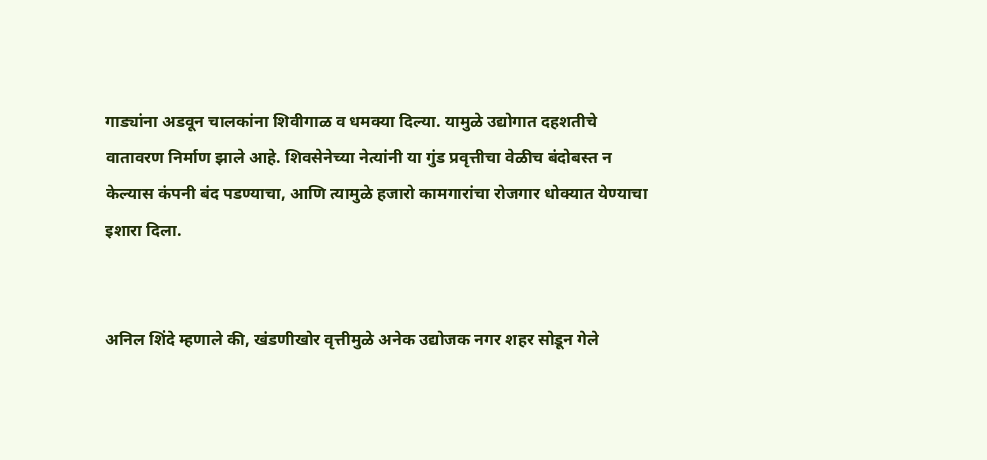गाड्यांना अडवून चालकांना शिवीगाळ व धमक्या दिल्या. यामुळे उद्योगात दहशतीचे वातावरण निर्माण झाले आहे. शिवसेनेच्या नेत्यांनी या गुंड प्रवृत्तीचा वेळीच बंदोबस्त न केल्यास कंपनी बंद पडण्याचा, आणि त्यामुळे हजारो कामगारांचा रोजगार धोक्यात येण्याचा इशारा दिला.


अनिल शिंदे म्हणाले की, खंडणीखोर वृत्तीमुळे अनेक उद्योजक नगर शहर सोडून गेले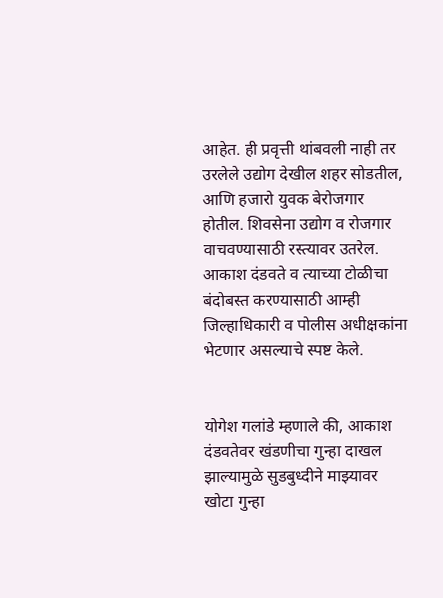आहेत. ही प्रवृत्ती थांबवली नाही तर उरलेले उद्योग देखील शहर सोडतील, आणि हजारो युवक बेरोजगार होतील. शिवसेना उद्योग व रोजगार वाचवण्यासाठी रस्त्यावर उतरेल. आकाश दंडवते व त्याच्या टोळीचा बंदोबस्त करण्यासाठी आम्ही जिल्हाधिकारी व पोलीस अधीक्षकांना भेटणार असल्याचे स्पष्ट केले.


योगेश गलांडे म्हणाले की, आकाश दंडवतेवर खंडणीचा गुन्हा दाखल झाल्यामुळे सुडबुध्दीने माझ्यावर खोटा गुन्हा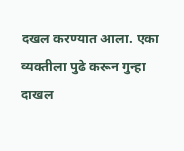दखल करण्यात आला. एका व्यक्तीला पुढे करून गुन्हा दाखल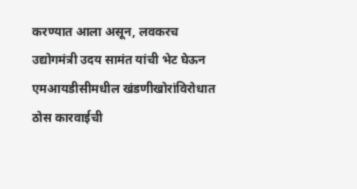करण्यात आला असून, लवकरच उद्योगमंत्री उदय सामंत यांची भेट घेऊन एमआयडीसीमधील खंडणीखोरांविरोधात ठोस कारवाईची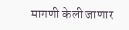मागणी केली जाणार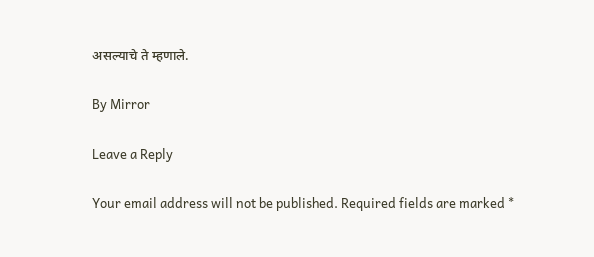असल्याचे ते म्हणाले.

By Mirror

Leave a Reply

Your email address will not be published. Required fields are marked *